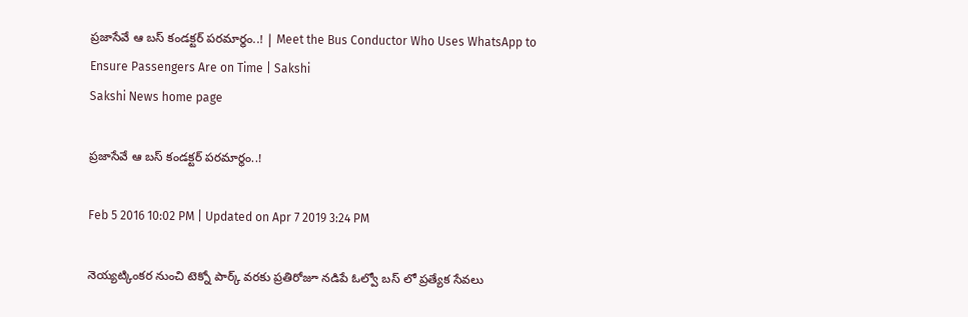ప్రజాసేవే ఆ బస్ కండక్టర్ పరమార్థం..! | Meet the Bus Conductor Who Uses WhatsApp to Ensure Passengers Are on Time | Sakshi
Sakshi News home page

ప్రజాసేవే ఆ బస్ కండక్టర్ పరమార్థం..!

Feb 5 2016 10:02 PM | Updated on Apr 7 2019 3:24 PM

నెయ్యట్కింకర నుంచి టెక్నో పార్క్ వరకు ప్రతిరోజూ నడిపే ఓల్వో బస్ లో ప్రత్యేక సేవలు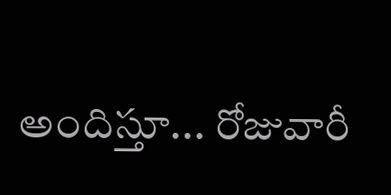అందిస్తూ... రోజువారీ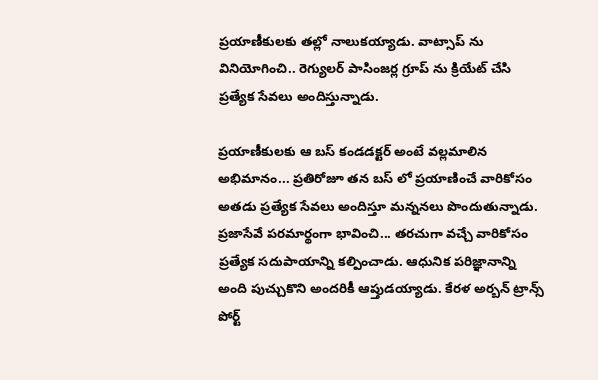ప్రయాణీకులకు తల్లో నాలుకయ్యాడు. వాట్సాప్ ను వినియోగించి.. రెగ్యులర్ పాసింజర్ల గ్రూప్ ను క్రియేట్ చేసి ప్రత్యేక సేవలు అందిస్తున్నాడు.

ప్రయాణీకులకు ఆ బస్ కండడక్టర్ అంటే వల్లమాలిన అభిమానం... ప్రతిరోజూ తన బస్ లో ప్రయాణించే వారికోసం అతడు ప్రత్యేక సేవలు అందిస్తూ మన్ననలు పొందుతున్నాడు. ప్రజాసేవే పరమార్థంగా భావించి... తరచుగా వచ్చే వారికోసం ప్రత్యేక సదుపాయాన్ని కల్పించాడు. ఆధునిక పరిజ్ఞానాన్ని అంది పుచ్చుకొని అందరికీ ఆప్తుడయ్యాడు. కేరళ అర్బన్ ట్రాన్స్ పోర్ట్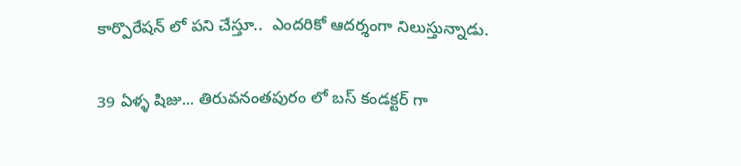కార్పొరేషన్ లో పని చేస్తూ..  ఎందరికో ఆదర్శంగా నిలుస్తున్నాడు.

39 ఏళ్ళ షిజు... తిరువనంతపురం లో బస్ కండక్టర్ గా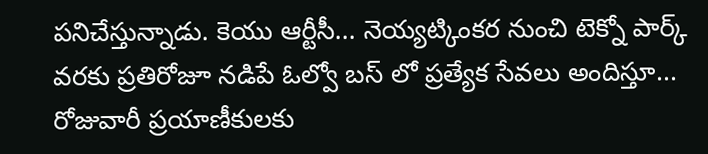పనిచేస్తున్నాడు. కెయు ఆర్టీసీ... నెయ్యట్కింకర నుంచి టెక్నో పార్క్  వరకు ప్రతిరోజూ నడిపే ఓల్వో బస్ లో ప్రత్యేక సేవలు అందిస్తూ... రోజువారీ ప్రయాణీకులకు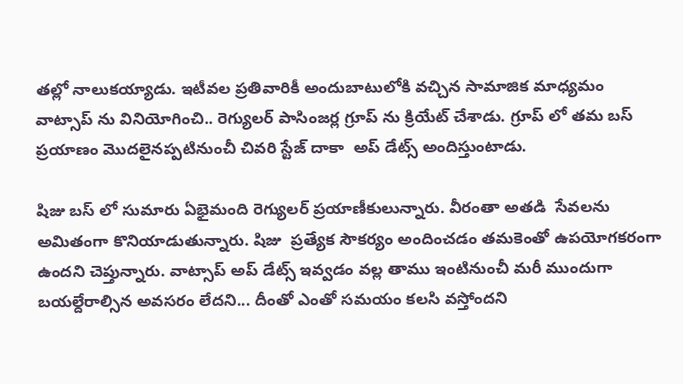తల్లో నాలుకయ్యాడు. ఇటీవల ప్రతివారికీ అందుబాటులోకి వచ్చిన సామాజిక మాధ్యమం వాట్సాప్ ను వినియోగించి.. రెగ్యులర్ పాసింజర్ల గ్రూప్ ను క్రియేట్ చేశాడు. గ్రూప్ లో తమ బస్ ప్రయాణం మొదలైనప్పటినుంచీ చివరి స్టేజ్ దాకా  అప్ డేట్స్ అందిస్తుంటాడు.

షిజు బస్ లో సుమారు ఏభైమంది రెగ్యులర్ ప్రయాణీకులున్నారు. వీరంతా అతడి  సేవలను అమితంగా కొనియాడుతున్నారు. షిజు  ప్రత్యేక సౌకర్యం అందించడం తమకెంతో ఉపయోగకరంగా ఉందని చెప్తున్నారు. వాట్సాప్ అప్ డేట్స్ ఇవ్వడం వల్ల తాము ఇంటినుంచీ మరీ ముందుగా బయల్దేరాల్సిన అవసరం లేదని... దీంతో ఎంతో సమయం కలసి వస్తోందని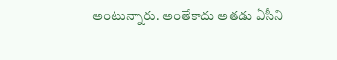అంటున్నారు. అంతేకాదు అతడు ఏసీని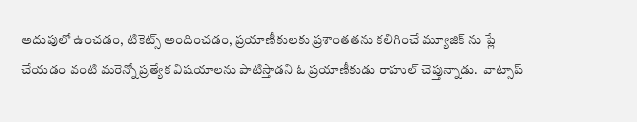అదుపులో ఉంచడం, టికెట్స్ అందించడం, ప్రయాణీకులకు ప్రశాంతతను కలిగించే మ్యూజిక్ ను ప్లే చేయడం వంటి మరెన్నో ప్రత్యేక విషయాలను పాటిస్తాడని ఓ ప్రయాణీకుడు రాహుల్ చెప్తున్నాడు.  వాట్సాప్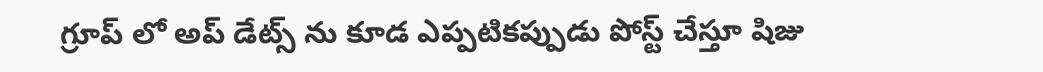గ్రూప్ లో అప్ డేట్స్ ను కూడ ఎప్పటికప్పుడు పోస్ట్ చేస్తూ షిజు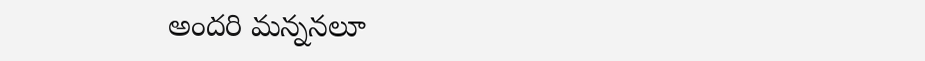అందరి మన్ననలూ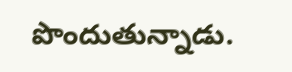పొందుతున్నాడు.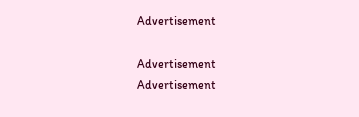Advertisement

Advertisement
Advertisement